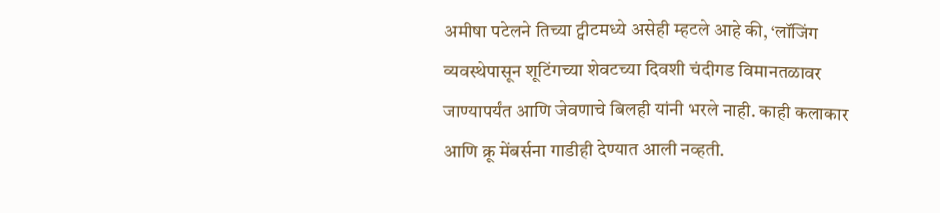अमीषा पटेलने तिच्या ट्वीटमध्ये असेही म्हटले आहे की, ‘लॉजिंग व्यवस्थेपासून शूटिंगच्या शेवटच्या दिवशी चंदीगड विमानतळावर जाण्यापर्यंत आणि जेवणाचे बिलही यांनी भरले नाही. काही कलाकार आणि क्रू मेंबर्सना गाडीही देण्यात आली नव्हती.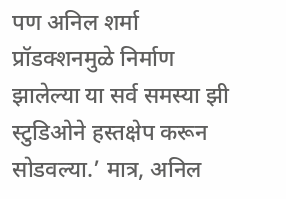पण अनिल शर्मा प्रॉडक्शनमुळे निर्माण झालेल्या या सर्व समस्या झी स्टुडिओने हस्तक्षेप करून सोडवल्या.’ मात्र, अनिल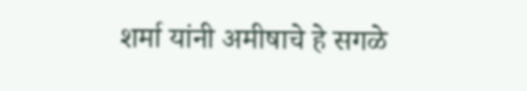शर्मा यांनी अमीषाचे हे सगळे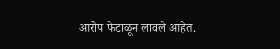आरोप फेटाळून लावले आहेत.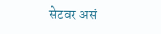सेटवर असं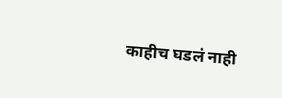काहीच घडलं नाही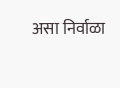असा निर्वाळा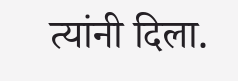त्यांनी दिला.